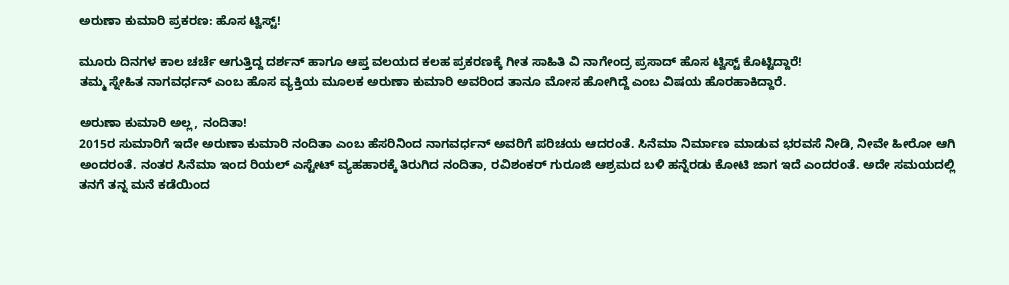ಅರುಣಾ ಕುಮಾರಿ ಪ್ರಕರಣ: ಹೊಸ ಟ್ವಿಸ್ಟ್!

ಮೂರು ದಿನಗಳ ಕಾಲ ಚರ್ಚೆ ಆಗುತ್ತಿದ್ದ ದರ್ಶನ್ ಹಾಗೂ ಆಪ್ತ ವಲಯದ ಕಲಹ ಪ್ರಕರಣಕ್ಕೆ ಗೀತ ಸಾಹಿತಿ ವಿ ನಾಗೇಂದ್ರ ಪ್ರಸಾದ್ ಹೊಸ ಟ್ವಿಸ್ಟ್ ಕೊಟ್ಟಿದ್ದಾರೆ!
ತಮ್ಮ ಸ್ನೇಹಿತ ನಾಗವರ್ಧನ್ ಎಂಬ ಹೊಸ ವ್ಯಕ್ತಿಯ ಮೂಲಕ ಅರುಣಾ ಕುಮಾರಿ ಅವರಿಂದ ತಾನೂ ಮೋಸ ಹೋಗಿದ್ದೆ ಎಂಬ ವಿಷಯ ಹೊರಹಾಕಿದ್ದಾರೆ.

ಅರುಣಾ ಕುಮಾರಿ ಅಲ್ಲ, ನಂದಿತಾ!
2015ರ ಸುಮಾರಿಗೆ ಇದೇ ಅರುಣಾ ಕುಮಾರಿ ನಂದಿತಾ ಎಂಬ ಹೆಸರಿನಿಂದ ನಾಗವರ್ಧನ್ ಅವರಿಗೆ ಪರಿಚಯ ಆದರಂತೆ. ಸಿನೆಮಾ ನಿರ್ಮಾಣ ಮಾಡುವ ಭರವಸೆ ನೀಡಿ, ನೀವೇ ಹೀರೋ ಆಗಿ ಅಂದರಂತೆ. ನಂತರ ಸಿನೆಮಾ ಇಂದ ರಿಯಲ್ ಎಸ್ಟೇಟ್ ವ್ಯಹಹಾರಕ್ಕೆ ತಿರುಗಿದ ನಂದಿತಾ, ರವಿಶಂಕರ್ ಗುರೂಜಿ ಆಶ್ರಮದ ಬಳಿ ಹನ್ನೆರಡು ಕೋಟಿ ಜಾಗ ಇದೆ ಎಂದರಂತೆ. ಅದೇ ಸಮಯದಲ್ಲಿ ತನಗೆ ತನ್ನ ಮನೆ ಕಡೆಯಿಂದ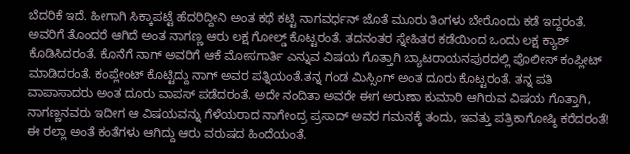ಬೆದರಿಕೆ ಇದೆ. ಹೀಗಾಗಿ ಸಿಕ್ಕಾಪಟ್ಟೆ ಹೆದರಿದ್ದೀನಿ ಅಂತ ಕಥೆ ಕಟ್ಟಿ ನಾಗವರ್ಧನ್ ಜೊತೆ ಮೂರು ತಿಂಗಳು ಬೇರೊಂದು ಕಡೆ ಇದ್ದರಂತೆ. ಅವರಿಗೆ ತೊಂದರೆ ಆಗಿದೆ ಅಂತ ನಾಗಣ್ಣ ಆರು ಲಕ್ಷ ಗೋಲ್ಡ್ ಕೊಟ್ಟರಂತೆ. ತದನಂತರ ಸ್ನೇಹಿತರ ಕಡೆಯಿಂದ ಒಂದು ಲಕ್ಷ ಕ್ಯಾಶ್ ಕೊಡಿಸಿದರಂತೆ. ಕೊನೆಗೆ ನಾಗ್ ಅವರಿಗೆ ಆಕೆ ಮೋಸಗಾರ್ತಿ ಎನ್ನುವ ವಿಷಯ ಗೊತ್ತಾಗಿ ಬ್ಯಾಟರಾಯನಪುರದಲ್ಲಿ ಪೊಲೀಸ್ ಕಂಪ್ಲೀಟ್ ಮಾಡಿದರಂತೆ. ಕಂಪ್ಲೇಂಟ್ ಕೊಟ್ಟಿದ್ದು ನಾಗ್ ಅವರ ಪತ್ನಿಯಂತೆ.ತನ್ನ ಗಂಡ ಮಿಸ್ಸಿಂಗ್ ಅಂತ ದೂರು ಕೊಟ್ಟರಂತೆ. ತನ್ನ ಪತಿ ವಾಪಾಸಾದರು ಅಂತ ದೂರು ವಾಪಸ್ ಪಡೆದರಂತೆ. ಅದೇ ನಂದಿತಾ ಅವರೇ ಈಗ ಅರುಣಾ ಕುಮಾರಿ ಆಗಿರುವ ವಿಷಯ ಗೊತ್ತಾಗಿ, ನಾಗಣ್ಣನವರು ಇದೀಗ ಆ ವಿಷಯವನ್ನು ಗೆಳೆಯರಾದ ನಾಗೇಂದ್ರ ಪ್ರಸಾದ್ ಅವರ ಗಮನಕ್ಕೆ ತಂದು, ಇವತ್ತು ಪತ್ರಿಕಾಗೋಷ್ಠಿ ಕರೆದರಂತೆ! ಈ ರಲ್ಲಾ ಅಂತೆ ಕಂತೆಗಳು ಆಗಿದ್ದು ಆರು ವರುಷದ ಹಿಂದೆಯಂತೆ.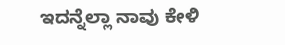ಇದನ್ನೆಲ್ಲಾ ನಾವು ಕೇಳಿ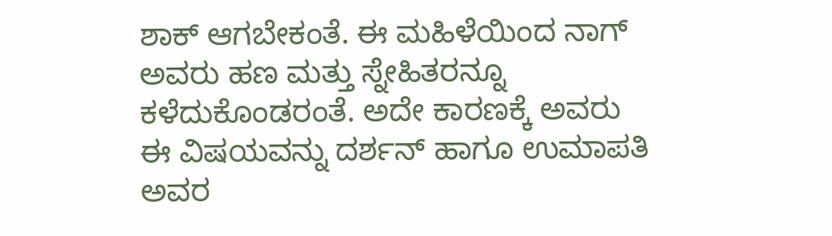ಶಾಕ್ ಆಗಬೇಕಂತೆ. ಈ ಮಹಿಳೆಯಿಂದ ನಾಗ್ ಅವರು ಹಣ ಮತ್ತು ಸ್ನೇಹಿತರನ್ನೂ ಕಳೆದುಕೊಂಡರಂತೆ. ಅದೇ ಕಾರಣಕ್ಕೆ ಅವರು ಈ ವಿಷಯವನ್ನು ದರ್ಶನ್ ಹಾಗೂ ಉಮಾಪತಿ ಅವರ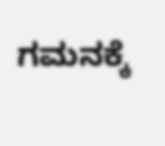ಗಮನಕ್ಕೆ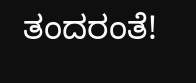ತಂದರಂತೆ!